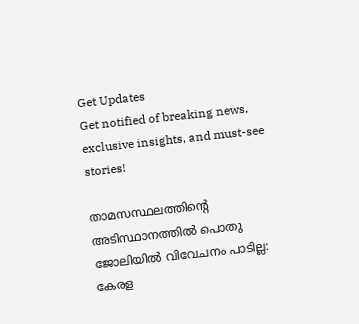Get Updates
Get notified of breaking news, exclusive insights, and must-see stories!

താമസസ്ഥലത്തിന്റെ അടിസ്ഥാനത്തിൽ പൊതു ജോലിയിൽ വിവേചനം പാടില്ല: കേരള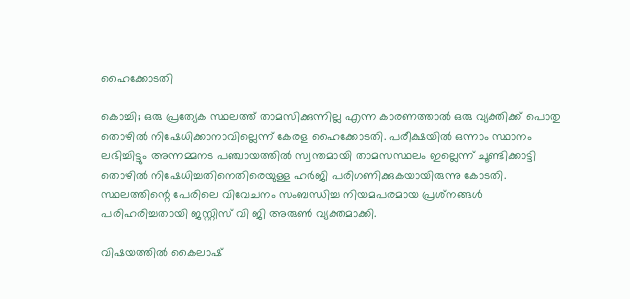ഹൈക്കോടതി

കൊച്ചി; ഒരു പ്രത്യേക സ്ഥലത്ത് താമസിക്കുന്നില്ല എന്ന കാരണത്താല്‍ ഒരു വ്യക്തിക്ക് പൊതു തൊഴില്‍ നിഷേധിക്കാനാവില്ലെന്ന് കേരള ഹൈക്കോടതി. പരീക്ഷയില്‍ ഒന്നാം സ്ഥാനം ലഭിച്ചിട്ടും അന്നമ്മനട പഞ്ചായത്തില്‍ സ്വന്തമായി താമസസ്ഥലം ഇല്ലെന്ന് ചൂണ്ടിക്കാട്ടി തൊഴില്‍ നിഷേധിച്ചതിനെതിരെയുള്ള ഹര്‍ജി പരിഗണിക്കുകയായിരുന്നു കോടതി. സ്ഥലത്തിന്റെ പേരിലെ വിവേചനം സംബന്ധിച്ച നിയമപരമായ പ്രശ്‌നങ്ങള്‍ പരിഹരിച്ചതായി ജസ്റ്റിസ് വി ജി അരുണ്‍ വ്യക്തമാക്കി.

വിഷയത്തില്‍ കൈലാഷ്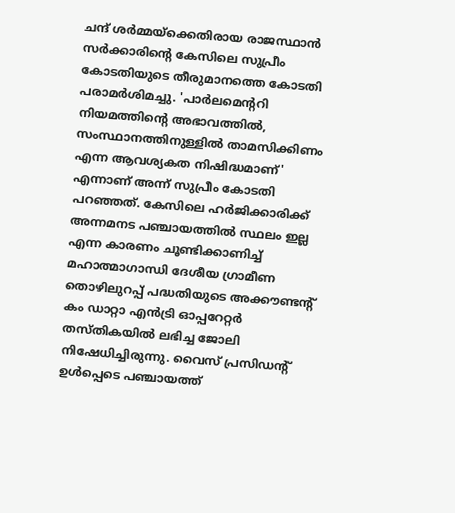ചന്ദ് ശര്‍മ്മയ്ക്കെതിരായ രാജസ്ഥാന്‍ സര്‍ക്കാരിന്റെ കേസിലെ സുപ്രീം കോടതിയുടെ തീരുമാനത്തെ കോടതി പരാമര്‍ശിമച്ചു. 'പാര്‍ലമെന്ററി നിയമത്തിന്റെ അഭാവത്തില്‍, സംസ്ഥാനത്തിനുള്ളില്‍ താമസിക്കിണം എന്ന ആവശ്യകത നിഷിദ്ധമാണ്' എന്നാണ് അന്ന് സുപ്രീം കോടതി പറഞ്ഞത്. കേസിലെ ഹര്‍ജിക്കാരിക്ക് അന്നമനട പഞ്ചായത്തില്‍ സ്ഥലം ഇല്ല എന്ന കാരണം ചൂണ്ടിക്കാണിച്ച് മഹാത്മാഗാന്ധി ദേശീയ ഗ്രാമീണ തൊഴിലുറപ്പ് പദ്ധതിയുടെ അക്കൗണ്ടന്റ് കം ഡാറ്റാ എന്‍ട്രി ഓപ്പറേറ്റര്‍ തസ്തികയില്‍ ലഭിച്ച ജോലി നിഷേധിച്ചിരുന്നു. വൈസ് പ്രസിഡന്റ് ഉള്‍പ്പെടെ പഞ്ചായത്ത്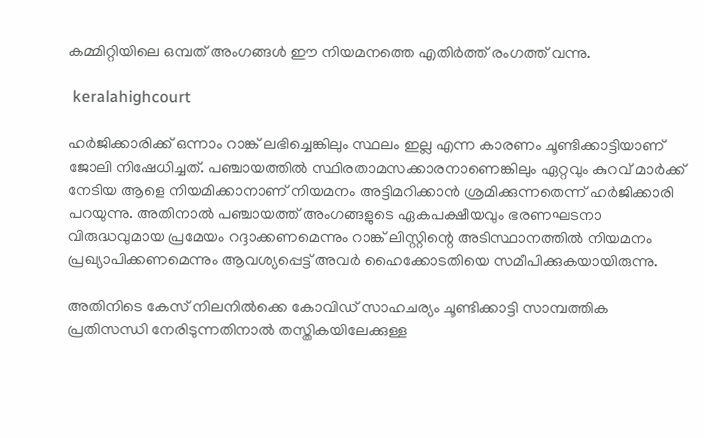കമ്മിറ്റിയിലെ ഒമ്പത് അംഗങ്ങള്‍ ഈ നിയമനത്തെ എതിര്‍ത്ത് രംഗത്ത് വന്നു.

 keralahighcourt

ഹര്‍ജിക്കാരിക്ക് ഒന്നാം റാങ്ക് ലഭിച്ചെങ്കിലും സ്ഥലം ഇല്ല എന്ന കാരണം ചൂണ്ടിക്കാട്ടിയാണ് ജോലി നിഷേധിച്ചത്. പഞ്ചായത്തില്‍ സ്ഥിരതാമസക്കാരനാണെങ്കിലും ഏറ്റവും കുറവ് മാര്‍ക്ക് നേടിയ ആളെ നിയമിക്കാനാണ് നിയമനം അട്ടിമറിക്കാന്‍ ശ്രമിക്കുന്നതെന്ന് ഹര്‍ജിക്കാരി പറയുന്നു. അതിനാല്‍ പഞ്ചായത്ത് അംഗങ്ങളുടെ ഏകപക്ഷീയവും ഭരണഘടനാ വിരുദ്ധവുമായ പ്രമേയം റദ്ദാക്കണമെന്നും റാങ്ക് ലിസ്റ്റിന്റെ അടിസ്ഥാനത്തില്‍ നിയമനം പ്രഖ്യാപിക്കണമെന്നും ആവശ്യപ്പെട്ട് അവര്‍ ഹൈക്കോടതിയെ സമീപിക്കുകയായിരുന്നു.

അതിനിടെ കേസ് നിലനില്‍ക്കെ കോവിഡ് സാഹചര്യം ചൂണ്ടിക്കാട്ടി സാമ്പത്തിക പ്രതിസന്ധി നേരിടുന്നതിനാല്‍ തസ്തികയിലേക്കുള്ള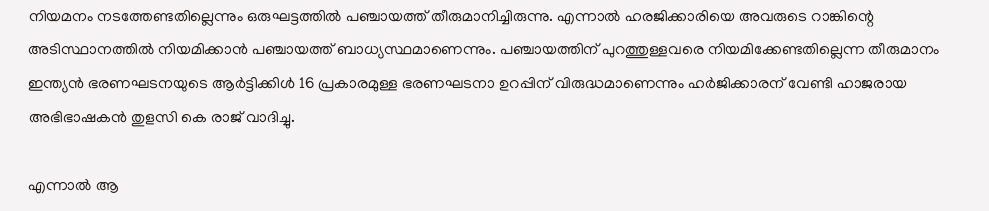നിയമനം നടത്തേണ്ടതില്ലെന്നും ഒരുഘട്ടത്തില്‍ പഞ്ചായത്ത് തീരുമാനിച്ചിരുന്നു. എന്നാല്‍ ഹരജിക്കാരിയെ അവരുടെ റാങ്കിന്റെ അടിസ്ഥാനത്തില്‍ നിയമിക്കാന്‍ പഞ്ചായത്ത് ബാധ്യസ്ഥമാണെന്നും. പഞ്ചായത്തിന് പുറത്തുള്ളവരെ നിയമിക്കേണ്ടതില്ലെന്ന തീരുമാനം ഇന്ത്യന്‍ ഭരണഘടനയുടെ ആര്‍ട്ടിക്കിള്‍ 16 പ്രകാരമുള്ള ഭരണഘടനാ ഉറപ്പിന് വിരുദ്ധമാണെന്നും ഹര്‍ജിക്കാരന് വേണ്ടി ഹാജരായ അഭിഭാഷകന്‍ തുളസി കെ രാജ് വാദിച്ചു.

എന്നാല്‍ ആ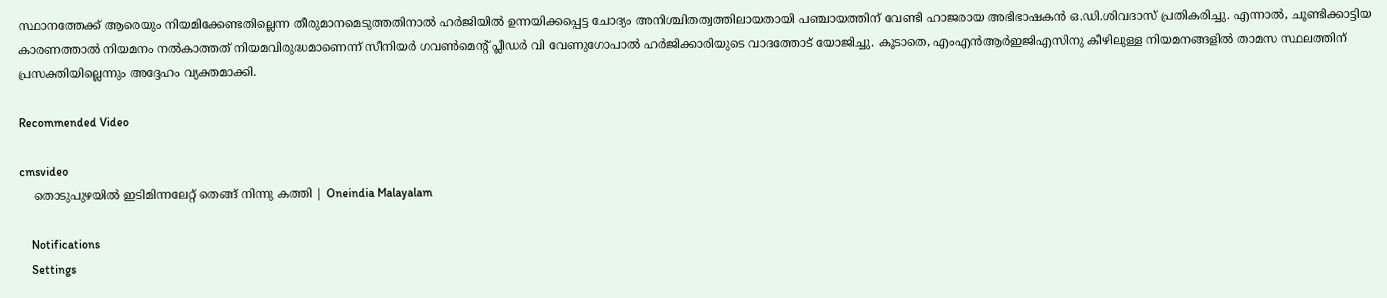സ്ഥാനത്തേക്ക് ആരെയും നിയമിക്കേണ്ടതില്ലെന്ന തീരുമാനമെടുത്തതിനാല്‍ ഹര്‍ജിയില്‍ ഉന്നയിക്കപ്പെട്ട ചോദ്യം അനിശ്ചിതത്വത്തിലായതായി പഞ്ചായത്തിന് വേണ്ടി ഹാജരായ അഭിഭാഷകന്‍ ഒ.ഡി.ശിവദാസ് പ്രതികരിച്ചു. എന്നാല്‍, ചൂണ്ടിക്കാട്ടിയ കാരണത്താല്‍ നിയമനം നല്‍കാത്തത് നിയമവിരുദ്ധമാണെന്ന് സീനിയര്‍ ഗവണ്‍മെന്റ് പ്ലീഡര്‍ വി വേണുഗോപാല്‍ ഹര്‍ജിക്കാരിയുടെ വാദത്തോട് യോജിച്ചു. കൂടാതെ, എംഎന്‍ആര്‍ഇജിഎസിനു കീഴിലുള്ള നിയമനങ്ങളില്‍ താമസ സ്ഥലത്തിന് പ്രസക്തിയില്ലെന്നും അദ്ദേഹം വ്യക്തമാക്കി.

Recommended Video

cmsvideo
    തൊടുപുഴയില്‍ ഇടിമിന്നലേറ്റ് തെങ്ങ് നിന്നു കത്തി | Oneindia Malayalam

    Notifications
    Settings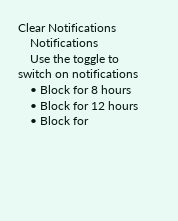Clear Notifications
    Notifications
    Use the toggle to switch on notifications
    • Block for 8 hours
    • Block for 12 hours
    • Block for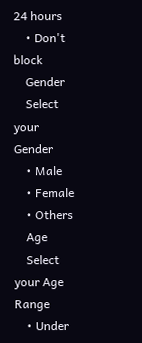24 hours
    • Don't block
    Gender
    Select your Gender
    • Male
    • Female
    • Others
    Age
    Select your Age Range
    • Under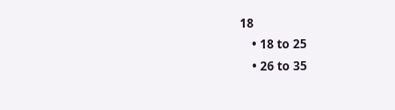18
    • 18 to 25
    • 26 to 35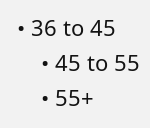• 36 to 45
    • 45 to 55
    • 55+